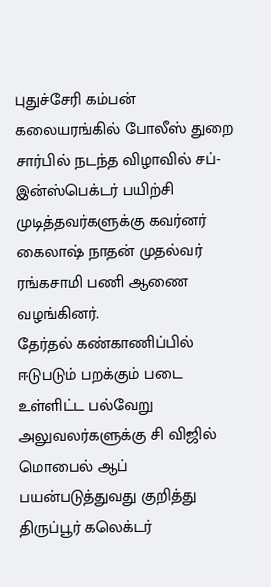புதுச்சேரி கம்பன் கலையரங்கில் போலீஸ் துறை சார்பில் நடந்த விழாவில் சப்-இன்ஸ்பெக்டர் பயிற்சி முடித்தவர்களுக்கு கவர்னர் கைலாஷ் நாதன் முதல்வர் ரங்கசாமி பணி ஆணை வழங்கினர்.
தேர்தல் கண்காணிப்பில் ஈடுபடும் பறக்கும் படை உள்ளிட்ட பல்வேறு அலுவலர்களுக்கு சி விஜில் மொபைல் ஆப் பயன்படுத்துவது குறித்து திருப்பூர் கலெக்டர்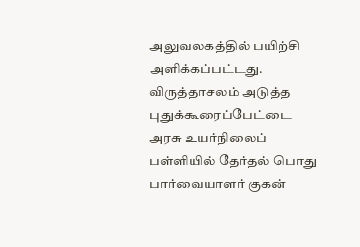அலுவலகத்தில் பயிற்சி அளிக்கப்பட்டது.
விருத்தாசலம் அடுத்த புதுக்கூரைப்பேட்டை அரசு உயர்நிலைப் பள்ளியில் தேர்தல் பொது பார்வையாளர் குகன்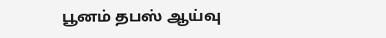பூனம் தபஸ் ஆய்வு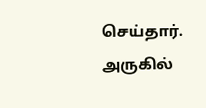செய்தார். அருகில்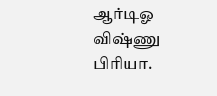ஆர்டிஓ விஷ்ணு பிரியா.